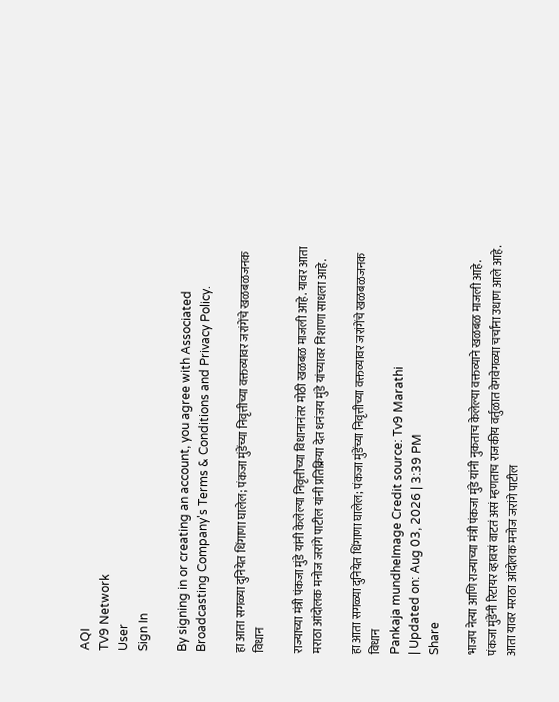AQI
TV9 Network
User
Sign In

By signing in or creating an account, you agree with Associated Broadcasting Company's Terms & Conditions and Privacy Policy.

हा आता सगळ्या दुनियेत धिंगाणा घालेल; पंकजा मुंडेंच्या निवृत्तीच्या वक्तव्यावर जरांगेंचे खळबळजनक विधान

राज्याच्या मंत्री पंकजा मुंडे यांनी केलेल्या निवृत्तीच्या विधानानंतर मोठी खळबळ माजली आहे. यावर आता मराठा आंदोलक मनोज जरांगे पाटील यांनी प्रतिक्रिया देत धनंजय मुंडे यांच्यावर निशाणा साधला आहे.

हा आता सगळ्या दुनियेत धिंगाणा घालेल; पंकजा मुंडेंच्या निवृत्तीच्या वक्तव्यावर जरांगेंचे खळबळजनक विधान
Pankaja mundheImage Credit source: Tv9 Marathi
| Updated on: Aug 03, 2026 | 3:39 PM
Share

भाजप नेत्या आणि राज्याच्या मंत्री पंकजा मुंडे यांनी नुकताच केलेल्या वक्तव्याने खळबळ माजली आहे. पंकजा मुंडेंनी रिटायर व्हावसं वाटतं असं म्हणताच राजकीय वर्तुळात वेगवेगळ्या चर्चांना उधाण आले आहे. आता यावर मराठा आंदोलक मनोज जरांगे पाटील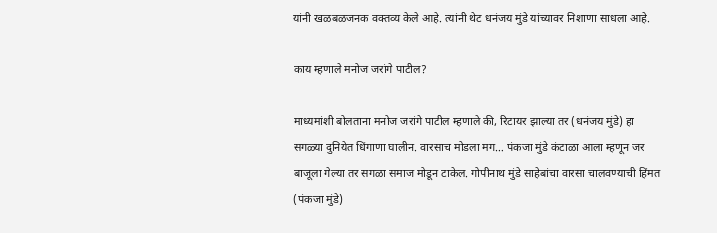यांनी खळबळजनक वक्तव्य केले आहे. त्यांनी थेट धनंजय मुंडे यांच्यावर निशाणा साधला आहे.

काय म्हणाले मनोज जरांगे पाटील?

माध्यमांशी बोलताना मनोज जरांगे पाटील म्हणाले की, रिटायर झाल्या तर (धनंजय मुंडे) हा सगळ्या दुनियेत धिंगाणा घालीन. वारसाच मोडला मग… पंकजा मुंडे कंटाळा आला म्हणून जर बाजूला गेल्या तर सगळा समाज मोडून टाकेल. गोपीनाथ मुंडे साहेबांचा वारसा चालवण्याची हिंमत (पंकजा मुंडे)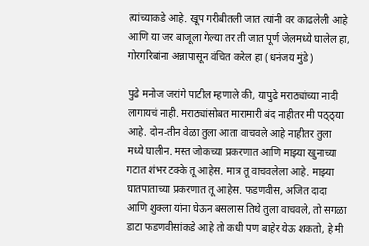त्यांच्याकडे आहे. खूप गरीबीतली जात त्यांनी वर काढलेली आहे आणि या जर बाजूला गेल्या तर ती जात पूर्ण जेलमध्ये घालेल हा, गोरगरिबांना अन्नापासून वंचित करेल हा (धनंजय मुंडे)

पुढे मनोज जरांगे पाटील म्हणाले की, यापुढे मराठ्यांच्या नादी लागायचं नाही. मराठ्यांसोबत मारामारी बंद नाहीतर मी पठ्ठ्या आहे. दोन-तीन वेळा तुला आता वाचवले आहे नाहीतर तुला मध्ये घालीन. मस्त जोकच्या प्रकरणात आणि माझ्या खुनाच्या गटात शंभर टक्के तू आहेस. मात्र तू वाचवलेला आहे. माझ्या घातपाताच्या प्रकरणात तू आहेस. फडणवीस, अजित दादा आणि शुक्ला यांना घेऊन बसलास तिथे तुला वाचवले, तो सगळा डाटा फडणवीसांकडे आहे तो कधी पण बाहेर येऊ शकतो, हे मी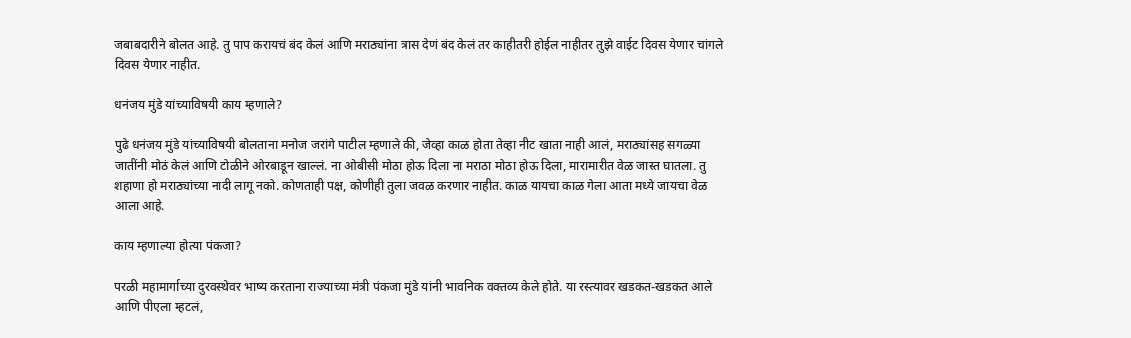जबाबदारीने बोलत आहे. तु पाप करायचं बंद केलं आणि मराठ्यांना त्रास देणं बंद केलं तर काहीतरी होईल नाहीतर तुझे वाईट दिवस येणार चांगले दिवस येणार नाहीत.

धनंजय मुंडे यांच्याविषयी काय म्हणाले?

पुढे धनंजय मुंडे यांच्याविषयी बोलताना मनोज जरांगे पाटील म्हणाले की, जेव्हा काळ होता तेव्हा नीट खाता नाही आलं, मराठ्यांसह सगळ्या जातींनी मोठं केलं आणि टोळीने ओरबाडून खाल्लं. ना ओबीसी मोठा होऊ दिला ना मराठा मोठा होऊ दिला, मारामारीत वेळ जास्त घातला. तु शहाणा हो मराठ्यांच्या नादी लागू नको. कोणताही पक्ष, कोणीही तुला जवळ करणार नाहीत. काळ यायचा काळ गेला आता मध्ये जायचा वेळ आला आहे.

काय म्हणाल्या होत्या पंकजा?

परळी महामार्गाच्या दुरवस्थेवर भाष्य करताना राज्याच्या मंत्री पंकजा मुंडे यांनी भावनिक वक्तव्य केले होते. या रस्त्यावर खडकत-खडकत आले आणि पीएला म्हटलं,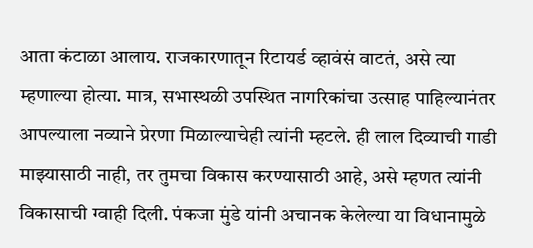आता कंटाळा आलाय. राजकारणातून रिटायर्ड व्हावंसं वाटतं, असे त्या म्हणाल्या होत्या. मात्र, सभास्थळी उपस्थित नागरिकांचा उत्साह पाहिल्यानंतर आपल्याला नव्याने प्रेरणा मिळाल्याचेही त्यांनी म्हटले. ही लाल दिव्याची गाडी माझ्यासाठी नाही, तर तुमचा विकास करण्यासाठी आहे, असे म्हणत त्यांनी विकासाची ग्वाही दिली. पंकजा मुंडे यांनी अचानक केलेल्या या विधानामुळे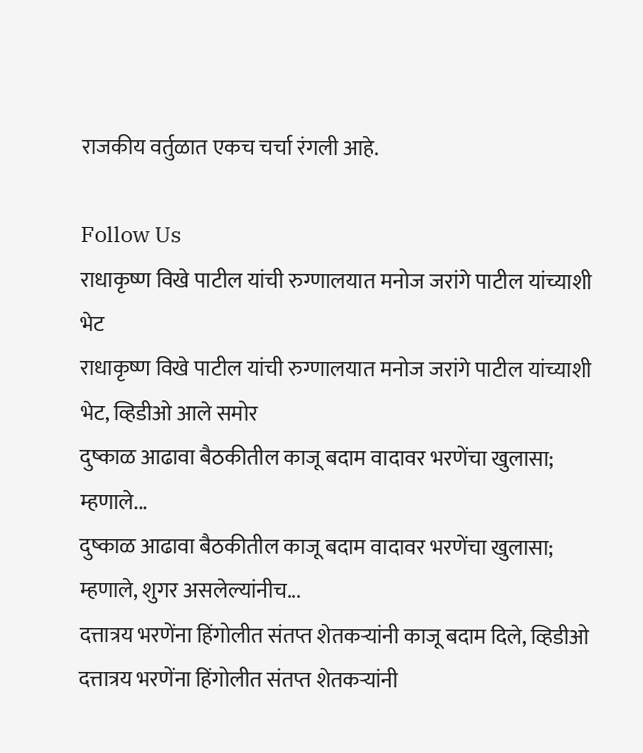राजकीय वर्तुळात एकच चर्चा रंगली आहे.

Follow Us
राधाकृष्ण विखे पाटील यांची रुग्णालयात मनोज जरांगे पाटील यांच्याशी भेट
राधाकृष्ण विखे पाटील यांची रुग्णालयात मनोज जरांगे पाटील यांच्याशी भेट, व्हिडीओ आले समोर
दुष्काळ आढावा बैठकीतील काजू बदाम वादावर भरणेंचा खुलासा; म्हणाले...
दुष्काळ आढावा बैठकीतील काजू बदाम वादावर भरणेंचा खुलासा; म्हणाले, शुगर असलेल्यांनीच...
दत्तात्रय भरणेंना हिंगोलीत संतप्त शेतकऱ्यांनी काजू बदाम दिले, व्हिडीओ
दत्तात्रय भरणेंना हिंगोलीत संतप्त शेतकऱ्यांनी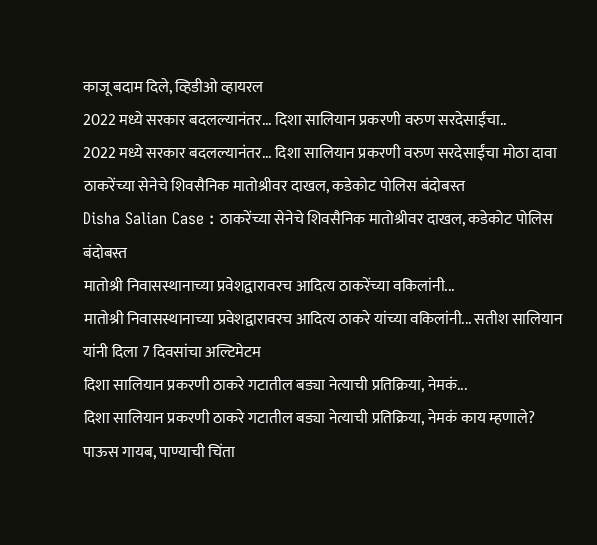काजू बदाम दिले, व्हिडीओ व्हायरल
2022 मध्ये सरकार बदलल्यानंतर... दिशा सालियान प्रकरणी वरुण सरदेसाईंचा..
2022 मध्ये सरकार बदलल्यानंतर... दिशा सालियान प्रकरणी वरुण सरदेसाईंचा मोठा दावा
ठाकरेंच्या सेनेचे शिवसैनिक मातोश्रीवर दाखल, कडेकोट पोलिस बंदोबस्त
Disha Salian Case : ठाकरेंच्या सेनेचे शिवसैनिक मातोश्रीवर दाखल, कडेकोट पोलिस बंदोबस्त
मातोश्री निवासस्थानाच्या प्रवेशद्वारावरच आदित्य ठाकरेंच्या वकिलांनी...
मातोश्री निवासस्थानाच्या प्रवेशद्वारावरच आदित्य ठाकरे यांच्या वकिलांनी... सतीश सालियान यांनी दिला 7 दिवसांचा अल्टिमेटम
दिशा सालियान प्रकरणी ठाकरे गटातील बड्या नेत्याची प्रतिक्रिया, नेमकं...
दिशा सालियान प्रकरणी ठाकरे गटातील बड्या नेत्याची प्रतिक्रिया, नेमकं काय म्हणाले?
पाऊस गायब, पाण्याची चिंता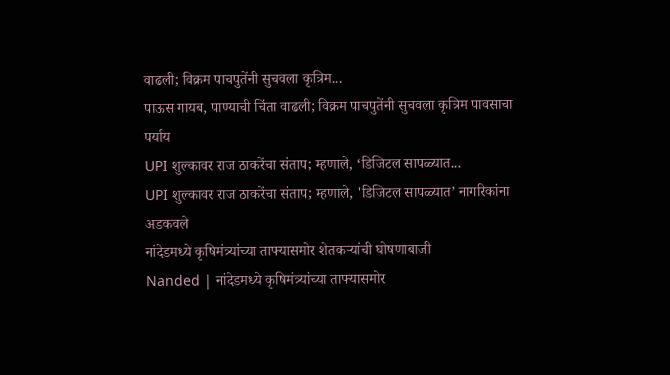वाढली; विक्रम पाचपुतेंनी सुचवला कृत्रिम...
पाऊस गायब, पाण्याची चिंता वाढली; विक्रम पाचपुतेंनी सुचवला कृत्रिम पावसाचा पर्याय
UPI शुल्कावर राज ठाकरेंचा संताप; म्हणाले, ‘डिजिटल सापळ्यात...
UPI शुल्कावर राज ठाकरेंचा संताप; म्हणाले, 'डिजिटल सापळ्यात’ नागरिकांना अडकवले
नांदेडमध्ये कृषिमंत्र्यांच्या ताफ्यासमोर शेतकऱ्यांची घोषणाबाजी
Nanded | नांदेडमध्ये कृषिमंत्र्यांच्या ताफ्यासमोर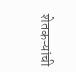शेतकऱ्यांची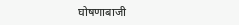घोषणाबाजी